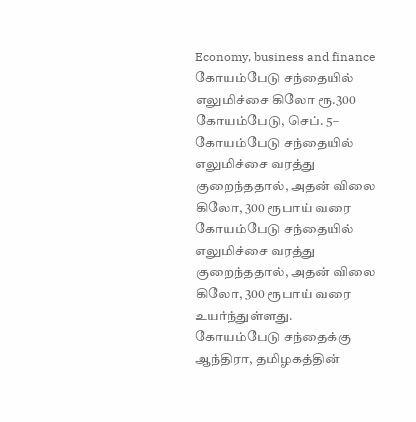Economy, business and finance
கோயம்பேடு சந்தையில் எலுமிச்சை கிலோ ரூ.300
கோயம்பேடு, செப். 5– கோயம்பேடு சந்தையில் எலுமிச்சை வரத்து குறைந்ததால், அதன் விலை கிலோ, 300 ரூபாய் வரை
கோயம்பேடு சந்தையில் எலுமிச்சை வரத்து குறைந்ததால், அதன் விலை கிலோ, 300 ரூபாய் வரை உயர்ந்துள்ளது.
கோயம்பேடு சந்தைக்கு ஆந்திரா, தமிழகத்தின்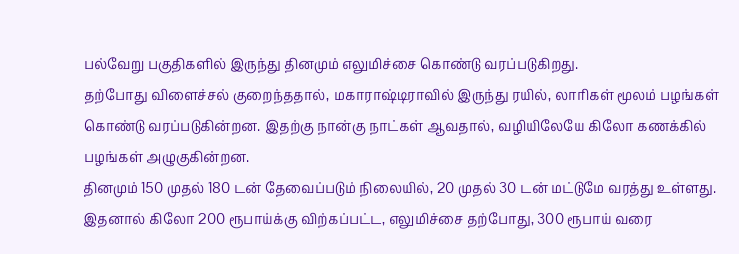பல்வேறு பகுதிகளில் இருந்து தினமும் எலுமிச்சை கொண்டு வரப்படுகிறது.
தற்போது விளைச்சல் குறைந்ததால், மகாராஷ்டிராவில் இருந்து ரயில், லாரிகள் மூலம் பழங்கள் கொண்டு வரப்படுகின்றன. இதற்கு நான்கு நாட்கள் ஆவதால், வழியிலேயே கிலோ கணக்கில் பழங்கள் அழுகுகின்றன.
தினமும் 150 முதல் 180 டன் தேவைப்படும் நிலையில், 20 முதல் 30 டன் மட்டுமே வரத்து உள்ளது. இதனால் கிலோ 200 ரூபாய்க்கு விற்கப்பட்ட, எலுமிச்சை தற்போது, 300 ரூபாய் வரை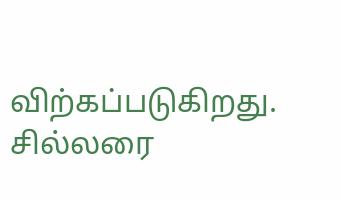விற்கப்படுகிறது. சில்லரை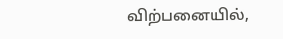விற்பனையில்,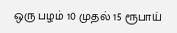ஒரு பழம் 10 முதல் 15 ரூபாய்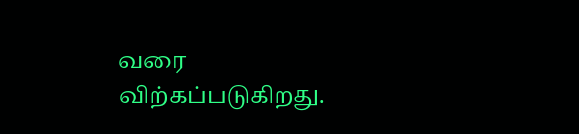வரை விற்கப்படுகிறது.